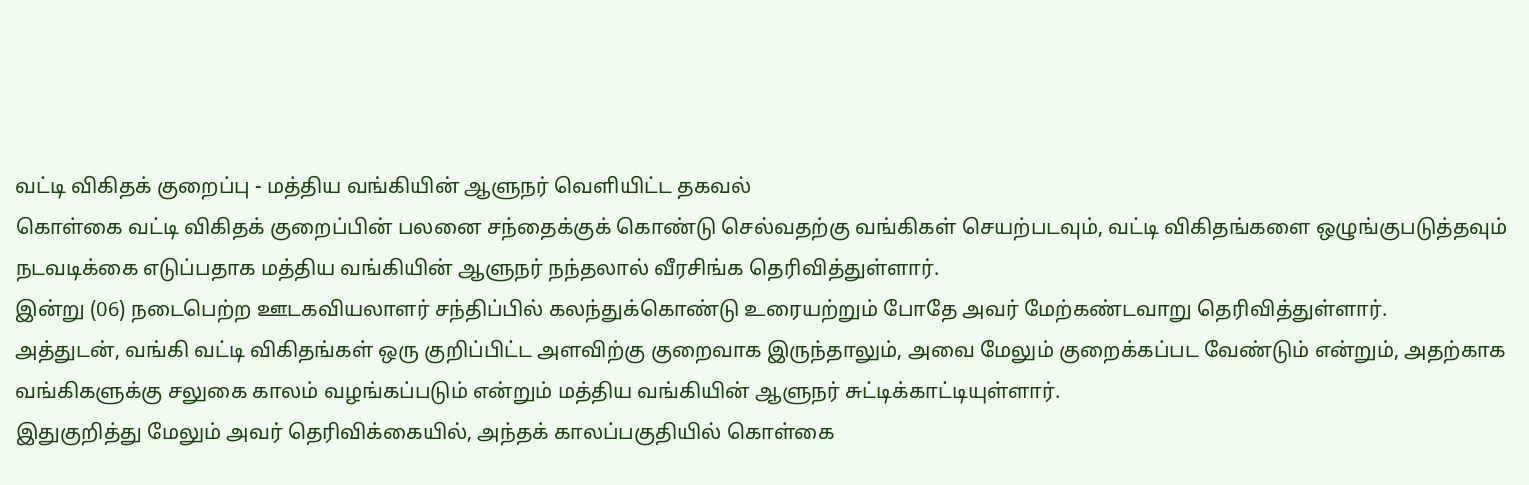வட்டி விகிதக் குறைப்பு - மத்திய வங்கியின் ஆளுநர் வெளியிட்ட தகவல்
கொள்கை வட்டி விகிதக் குறைப்பின் பலனை சந்தைக்குக் கொண்டு செல்வதற்கு வங்கிகள் செயற்படவும், வட்டி விகிதங்களை ஒழுங்குபடுத்தவும் நடவடிக்கை எடுப்பதாக மத்திய வங்கியின் ஆளுநர் நந்தலால் வீரசிங்க தெரிவித்துள்ளார்.
இன்று (06) நடைபெற்ற ஊடகவியலாளர் சந்திப்பில் கலந்துக்கொண்டு உரையற்றும் போதே அவர் மேற்கண்டவாறு தெரிவித்துள்ளார்.
அத்துடன், வங்கி வட்டி விகிதங்கள் ஒரு குறிப்பிட்ட அளவிற்கு குறைவாக இருந்தாலும், அவை மேலும் குறைக்கப்பட வேண்டும் என்றும், அதற்காக வங்கிகளுக்கு சலுகை காலம் வழங்கப்படும் என்றும் மத்திய வங்கியின் ஆளுநர் சுட்டிக்காட்டியுள்ளார்.
இதுகுறித்து மேலும் அவர் தெரிவிக்கையில், அந்தக் காலப்பகுதியில் கொள்கை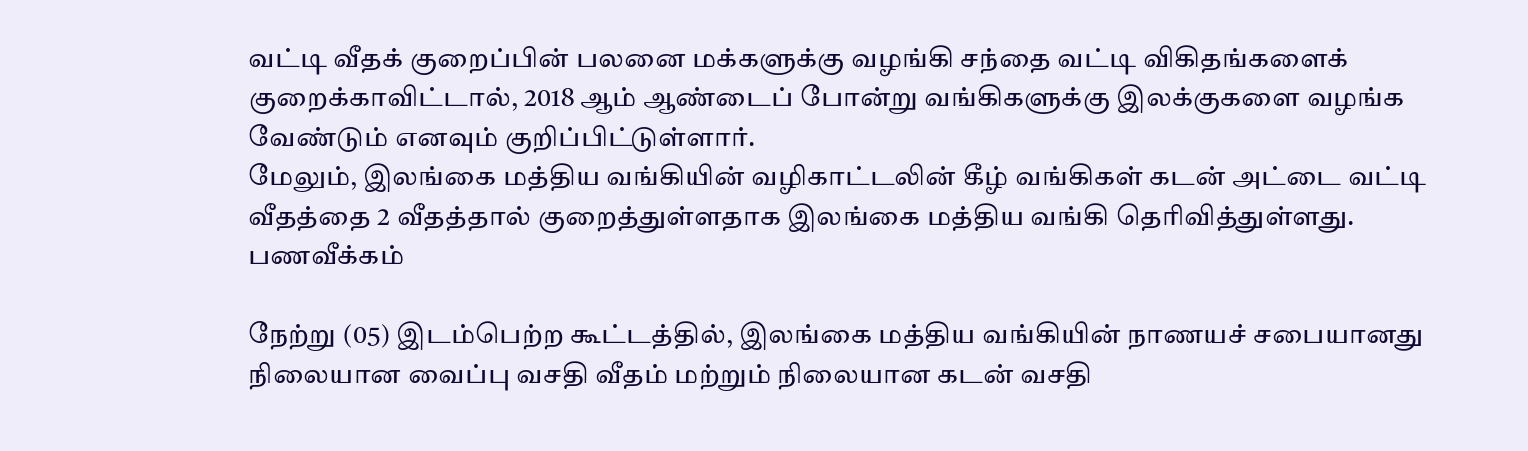வட்டி வீதக் குறைப்பின் பலனை மக்களுக்கு வழங்கி சந்தை வட்டி விகிதங்களைக் குறைக்காவிட்டால், 2018 ஆம் ஆண்டைப் போன்று வங்கிகளுக்கு இலக்குகளை வழங்க வேண்டும் எனவும் குறிப்பிட்டுள்ளார்.
மேலும், இலங்கை மத்திய வங்கியின் வழிகாட்டலின் கீழ் வங்கிகள் கடன் அட்டை வட்டி வீதத்தை 2 வீதத்தால் குறைத்துள்ளதாக இலங்கை மத்திய வங்கி தெரிவித்துள்ளது.
பணவீக்கம்

நேற்று (05) இடம்பெற்ற கூட்டத்தில், இலங்கை மத்திய வங்கியின் நாணயச் சபையானது நிலையான வைப்பு வசதி வீதம் மற்றும் நிலையான கடன் வசதி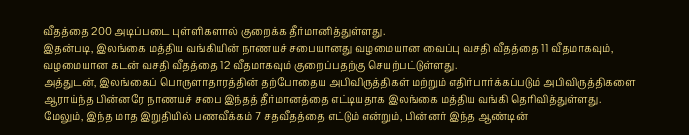வீதத்தை 200 அடிப்படை புள்ளிகளால் குறைக்க தீர்மானித்துள்ளது.
இதன்படி, இலங்கை மத்திய வங்கியின் நாணயச் சபையானது வழமையான வைப்பு வசதி வீதத்தை 11 வீதமாகவும், வழமையான கடன் வசதி வீதத்தை 12 வீதமாகவும் குறைப்பதற்கு செயற்பட்டுள்ளது.
அத்துடன், இலங்கைப் பொருளாதாரத்தின் தற்போதைய அபிவிருத்திகள் மற்றும் எதிர்பார்க்கப்படும் அபிவிருத்திகளை ஆராய்ந்த பின்னரே நாணயச் சபை இந்தத் தீர்மானத்தை எட்டியதாக இலங்கை மத்திய வங்கி தெரிவித்துள்ளது.
மேலும், இந்த மாத இறுதியில் பணவீக்கம் 7 சதவீதத்தை எட்டும் என்றும், பின்னர் இந்த ஆண்டின்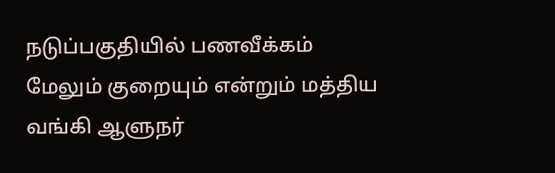நடுப்பகுதியில் பணவீக்கம் மேலும் குறையும் என்றும் மத்திய வங்கி ஆளுநர்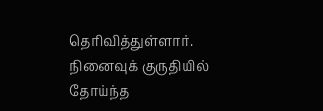தெரிவித்துள்ளார்.
நினைவுக் குருதியில் தோய்ந்த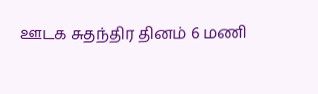ஊடக சுதந்திர தினம் 6 மணி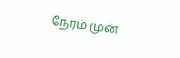நேரம் முன்